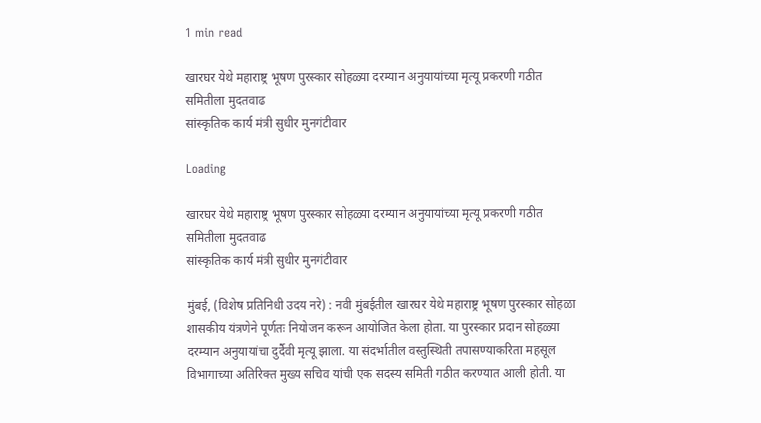1 min read

खारघर येथे महाराष्ट्र भूषण पुरस्कार सोहळ्या दरम्यान अनुयायांच्या मृत्यू प्रकरणी गठीत समितीला मुदतवाढ
सांस्कृतिक कार्य मंत्री सुधीर मुनगंटीवार

Loading

खारघर येथे महाराष्ट्र भूषण पुरस्कार सोहळ्या दरम्यान अनुयायांच्या मृत्यू प्रकरणी गठीत समितीला मुदतवाढ
सांस्कृतिक कार्य मंत्री सुधीर मुनगंटीवार

मुंबई, (विशेष प्रतिनिधी उदय नरे) : नवी मुंबईतील खारघर येथे महाराष्ट्र भूषण पुरस्कार सोहळा शासकीय यंत्रणेने पूर्णतः नियोजन करून आयोजित केला होता. या पुरस्कार प्रदान सोहळ्या दरम्यान अनुयायांचा दुर्दैवी मृत्यू झाला. या संदर्भातील वस्तुस्थिती तपासण्याकरिता महसूल विभागाच्या अतिरिक्त मुख्य सचिव यांची एक सदस्य समिती गठीत करण्यात आली होती. या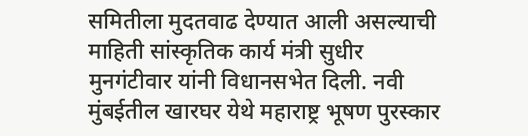समितीला मुदतवाढ देण्यात आली असल्याची माहिती सांस्कृतिक कार्य मंत्री सुधीर मुनगंटीवार यांनी विधानसभेत दिली. नवी मुंबईतील खारघर येथे महाराष्ट्र भूषण पुरस्कार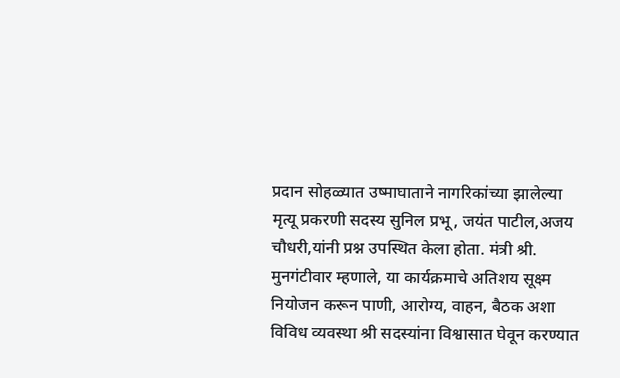प्रदान सोहळ्यात उष्माघाताने नागरिकांच्या झालेल्या मृत्यू प्रकरणी सदस्य सुनिल प्रभू, जयंत पाटील,अजय चौधरी,यांनी प्रश्न उपस्थित केला होता. मंत्री श्री. मुनगंटीवार म्हणाले, या कार्यक्रमाचे अतिशय सूक्ष्म नियोजन करून पाणी, आरोग्य, वाहन, बैठक अशा विविध व्यवस्था श्री सदस्यांना विश्वासात घेवून करण्यात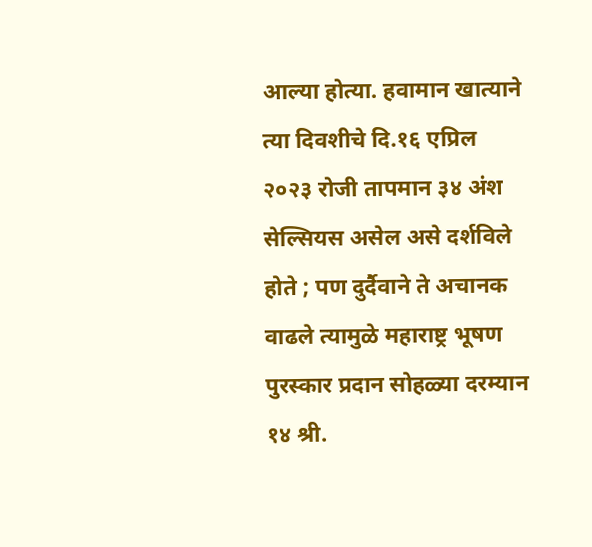आल्या होत्या. हवामान खात्याने त्या दिवशीचे दि.१६ एप्रिल २०२३ रोजी तापमान ३४ अंश सेल्सियस असेल असे दर्शविले होते ; पण दुर्दैवाने ते अचानक वाढले त्यामुळे महाराष्ट्र भूषण पुरस्कार प्रदान सोहळ्या दरम्यान १४ श्री.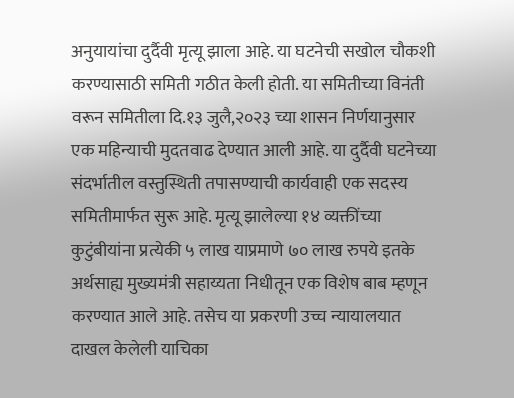अनुयायांचा दुर्दैवी मृत्यू झाला आहे. या घटनेची सखोल चौकशी करण्यासाठी समिती गठीत केली होती. या समितीच्या विनंती वरून समितीला दि.१३ जुलै,२०२३ च्या शासन निर्णयानुसार एक महिन्याची मुदतवाढ देण्यात आली आहे. या दुर्दैवी घटनेच्या संदर्भातील वस्तुस्थिती तपासण्याची कार्यवाही एक सदस्य समितीमार्फत सुरू आहे. मृत्यू झालेल्या १४ व्यक्तींच्या कुटुंबीयांना प्रत्येकी ५ लाख याप्रमाणे ७० लाख रुपये इतके अर्थसाह्य मुख्यमंत्री सहाय्यता निधीतून एक विशेष बाब म्हणून करण्यात आले आहे. तसेच या प्रकरणी उच्च न्यायालयात दाखल केलेली याचिका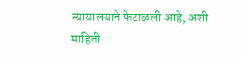न्यायालयाने फेटाळली आहे, अशी माहिती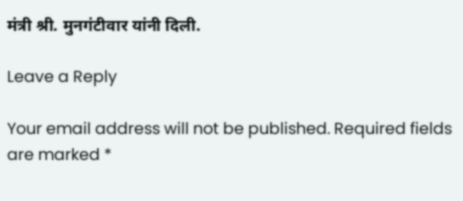मंत्री श्री. मुनगंटीवार यांनी दिली.

Leave a Reply

Your email address will not be published. Required fields are marked *